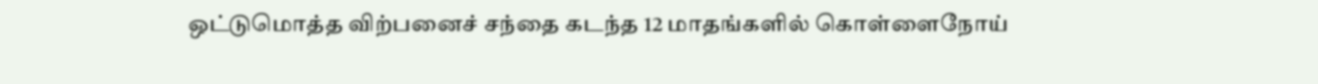ஒட்டுமொத்த விற்பனைச் சந்தை கடந்த 12 மாதங்களில் கொள்ளைநோய்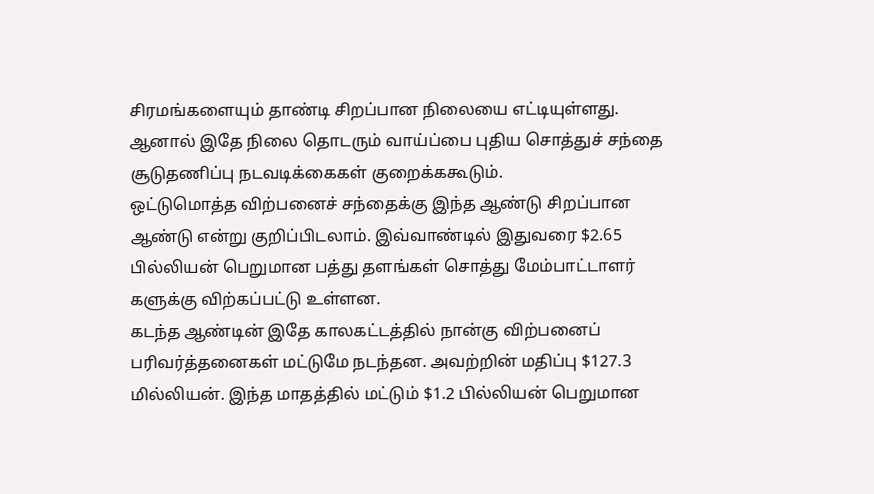சிரமங்களையும் தாண்டி சிறப்பான நிலையை எட்டியுள்ளது. ஆனால் இதே நிலை தொடரும் வாய்ப்பை புதிய சொத்துச் சந்தை சூடுதணிப்பு நடவடிக்கைகள் குறைக்ககூடும்.
ஒட்டுமொத்த விற்பனைச் சந்தைக்கு இந்த ஆண்டு சிறப்பான ஆண்டு என்று குறிப்பிடலாம். இவ்வாண்டில் இதுவரை $2.65 பில்லியன் பெறுமான பத்து தளங்கள் சொத்து மேம்பாட்டாளர்
களுக்கு விற்கப்பட்டு உள்ளன.
கடந்த ஆண்டின் இதே காலகட்டத்தில் நான்கு விற்பனைப் பரிவர்த்தனைகள் மட்டுமே நடந்தன. அவற்றின் மதிப்பு $127.3 மில்லியன். இந்த மாதத்தில் மட்டும் $1.2 பில்லியன் பெறுமான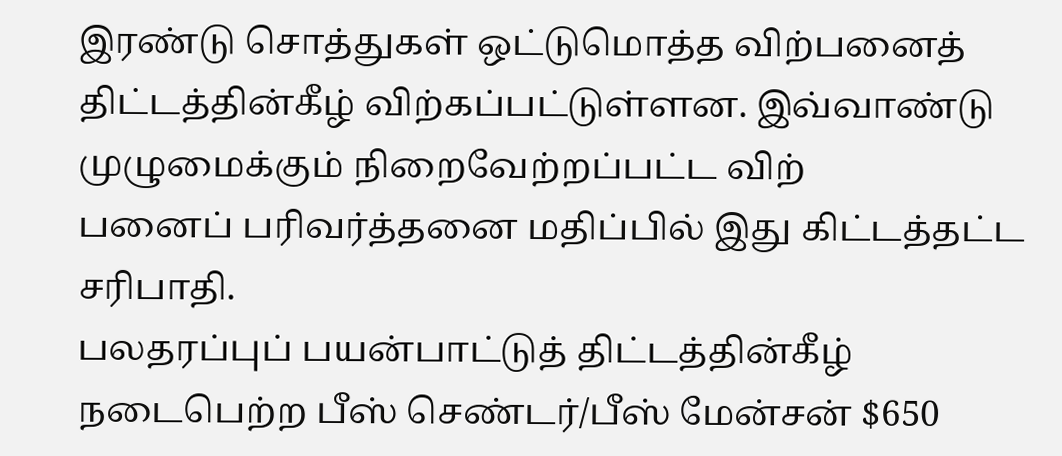இரண்டு சொத்துகள் ஒட்டுமொத்த விற்பனைத் திட்டத்தின்கீழ் விற்கப்பட்டுள்ளன. இவ்வாண்டு முழுமைக்கும் நிறைவேற்றப்பட்ட விற்
பனைப் பரிவர்த்தனை மதிப்பில் இது கிட்டத்தட்ட சரிபாதி.
பலதரப்புப் பயன்பாட்டுத் திட்டத்தின்கீழ் நடைபெற்ற பீஸ் செண்டர்/பீஸ் மேன்சன் $650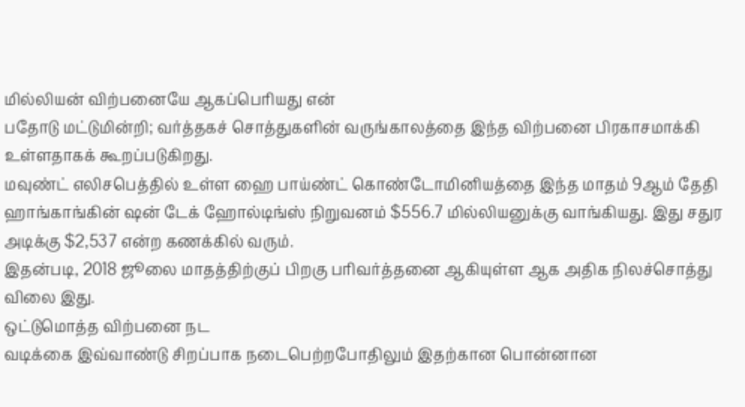மில்லியன் விற்பனையே ஆகப்பெரியது என்
பதோடு மட்டுமின்றி; வர்த்தகச் சொத்துகளின் வருங்காலத்தை இந்த விற்பனை பிரகாசமாக்கி உள்ளதாகக் கூறப்படுகிறது.
மவுண்ட் எலிசபெத்தில் உள்ள ஹை பாய்ண்ட் கொண்டோமினியத்தை இந்த மாதம் 9ஆம் தேதி ஹாங்காங்கின் ஷன் டேக் ஹோல்டிங்ஸ் நிறுவனம் $556.7 மில்லியனுக்கு வாங்கியது. இது சதுர அடிக்கு $2,537 என்ற கணக்கில் வரும்.
இதன்படி, 2018 ஜூலை மாதத்திற்குப் பிறகு பரிவர்த்தனை ஆகியுள்ள ஆக அதிக நிலச்சொத்து விலை இது.
ஒட்டுமொத்த விற்பனை நட
வடிக்கை இவ்வாண்டு சிறப்பாக நடைபெற்றபோதிலும் இதற்கான பொன்னான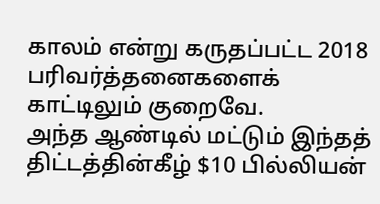காலம் என்று கருதப்பட்ட 2018 பரிவர்த்தனைகளைக் காட்டிலும் குறைவே.
அந்த ஆண்டில் மட்டும் இந்தத் திட்டத்தின்கீழ் $10 பில்லியன்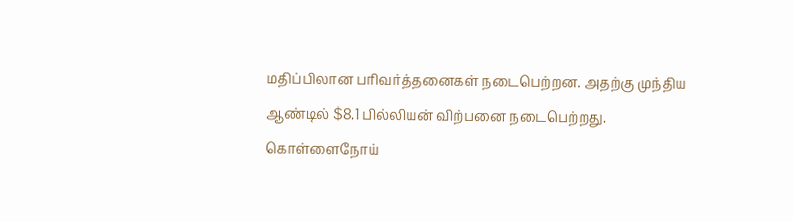மதிப்பிலான பரிவர்த்தனைகள் நடைபெற்றன. அதற்கு முந்திய ஆண்டில் $8.1 பில்லியன் விற்பனை நடைபெற்றது.
கொள்ளைநோய்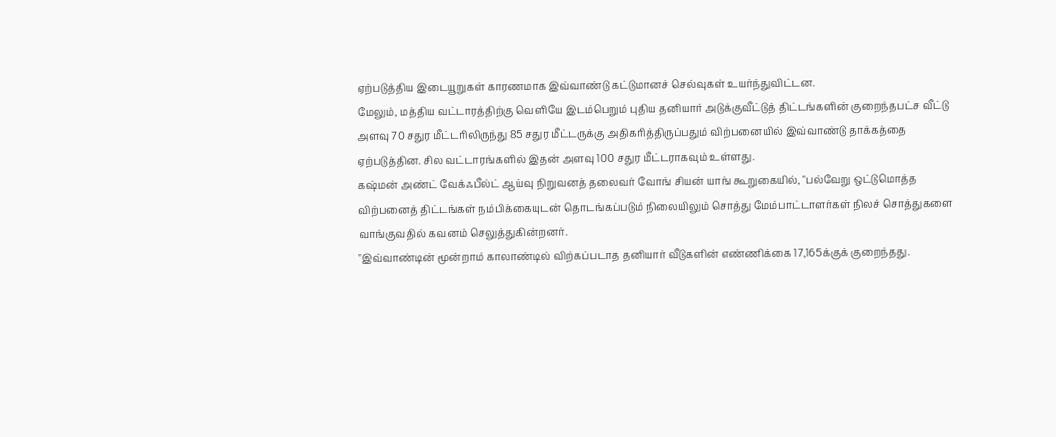ஏற்படுத்திய இடையூறுகள் காரணமாக இவ்வாண்டு கட்டுமானச் செல்வுகள் உயர்ந்துவிட்டன.
மேலும், மத்திய வட்டாரத்திற்கு வெளியே இடம்பெறும் புதிய தனியார் அடுக்குவீட்டுத் திட்டங்களின் குறைந்தபட்ச வீட்டு அளவு 70 சதுர மீட்டரிலிருந்து 85 சதுர மீட்டருக்கு அதிகரித்திருப்பதும் விற்பனையில் இவ்வாண்டு தாக்கத்தை ஏற்படுத்தின. சில வட்டாரங்களில் இதன் அளவு 100 சதுர மீட்டராகவும் உள்ளது.
கஷ்மன் அண்ட் வேக்ஃபீல்ட் ஆய்வு நிறுவனத் தலைவர் வோங் சியன் யாங் கூறுகையில், "பல்வேறு ஒட்டுமொத்த விற்பனைத் திட்டங்கள் நம்பிக்கையுடன் தொடங்கப்படும் நிலையிலும் சொத்து மேம்பாட்டாளர்கள் நிலச் சொத்துகளை வாங்குவதில் கவனம் செலுத்துகின்றனர்.
"இவ்வாண்டின் மூன்றாம் காலாண்டில் விற்கப்படாத தனியார் வீடுகளின் எண்ணிக்கை 17,165க்குக் குறைந்தது.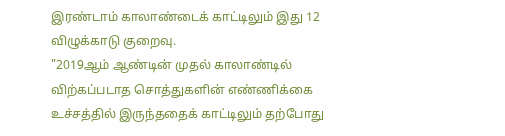இரண்டாம் காலாண்டைக் காட்டிலும் இது 12 விழுக்காடு குறைவு.
"2019ஆம் ஆண்டின் முதல் காலாண்டில் விற்கப்படாத சொத்துகளின் எண்ணிக்கை உச்சத்தில் இருந்ததைக் காட்டிலும் தற்போது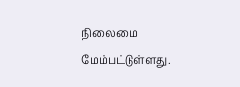நிலைமை மேம்பட்டுள்ளது.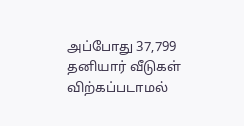அப்போது 37,799 தனியார் வீடுகள் விற்கப்படாமல்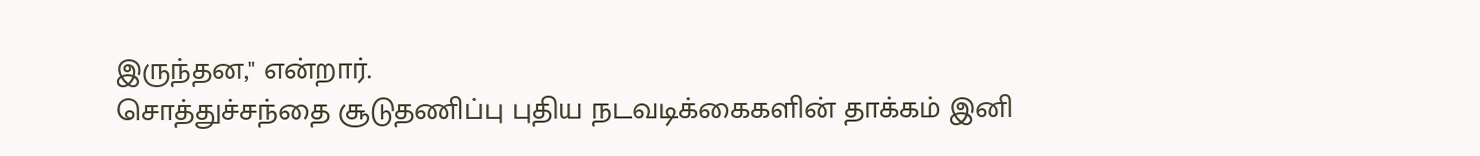இருந்தன," என்றார்.
சொத்துச்சந்தை சூடுதணிப்பு புதிய நடவடிக்கைகளின் தாக்கம் இனி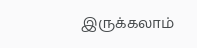இருக்கலாம்